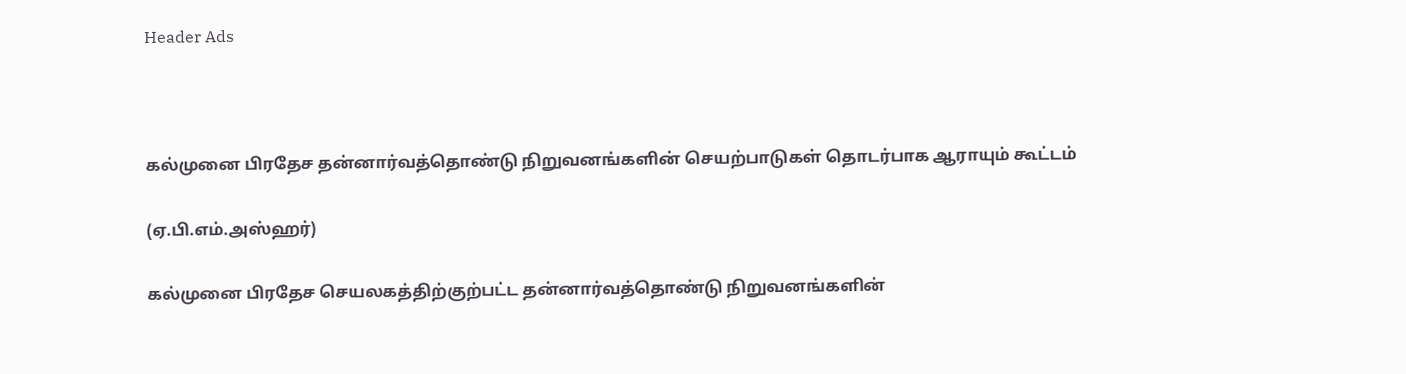Header Ads



கல்முனை பிரதேச தன்னார்வத்தொண்டு நிறுவனங்களின் செயற்பாடுகள் தொடர்பாக ஆராயும் கூட்டம்

(ஏ.பி.எம்.அஸ்ஹர்)

கல்முனை பிரதேச செயலகத்திற்குற்பட்ட தன்னார்வத்தொண்டு நிறுவனங்களின்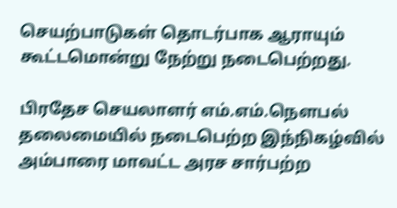செயற்பாடுகள் தொடர்பாக ஆராயும் கூட்டமொன்று நேற்று நடைபெற்றது.

பிரதேச செயலாளர் எம்.எம்.நௌபல் தலைமையில் நடைபெற்ற இந்நிகழ்வில் அம்பாரை மாவட்ட அரச சார்பற்ற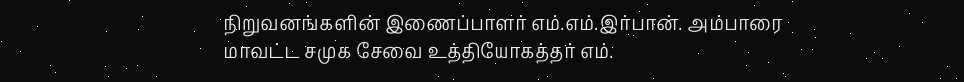நிறுவனங்களின் இணைப்பாளர் எம்.எம்.இர்பான். அம்பாரை மாவட்ட சமுக சேவை உத்தியோகத்தர் எம்.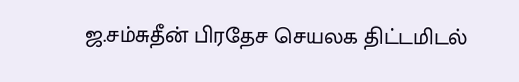ஜ.சம்சுதீன் பிரதேச செயலக திட்டமிடல்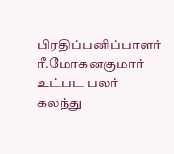பிரதிப்பனிப்பாளர் ரீ.மோகனகுமார் உட்பட பலர் கலந்து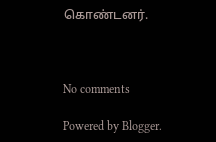கொண்டனர்.



No comments

Powered by Blogger.